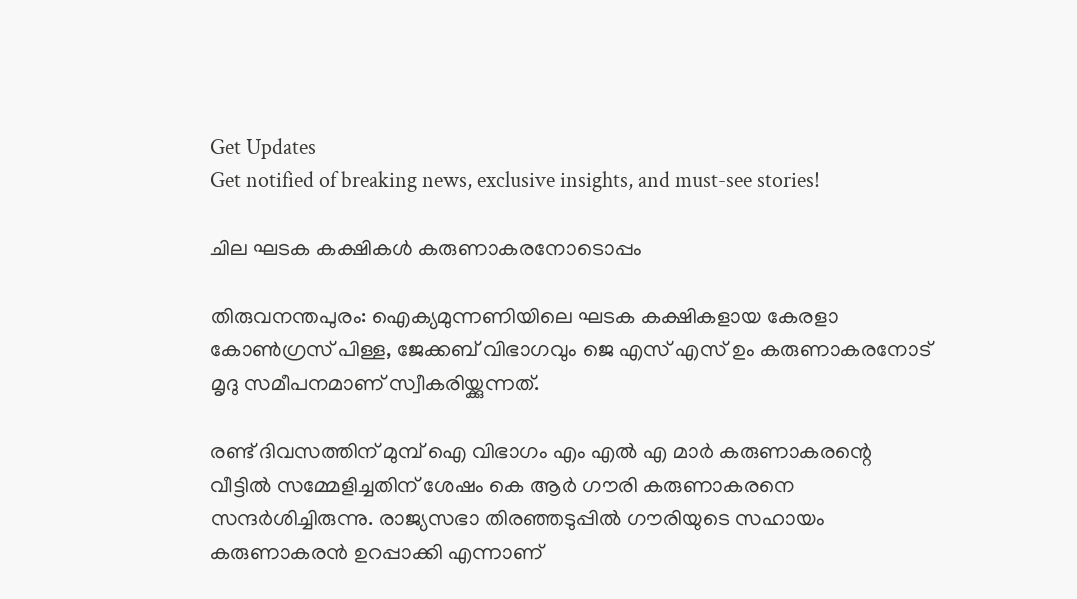Get Updates
Get notified of breaking news, exclusive insights, and must-see stories!

ചില ഘടക കക്ഷികള്‍ കരുണാകരനോടൊപ്പം

തിരുവനന്തപുരം: ഐക്യമുന്നണിയിലെ ഘടക കക്ഷികളായ കേരളാ കോണ്‍ഗ്രസ് പിള്ള, ജേക്കബ് വിഭാഗവും ജെ എസ് എസ് ഉം കരുണാകരനോട് മൃദു സമീപനമാണ് സ്വീകരിയ്ക്കുന്നത്.

രണ്ട് ദിവസത്തിന് മുമ്പ് ഐ വിഭാഗം എം എല്‍ എ മാര്‍ കരുണാകരന്റെ വീട്ടില്‍ സമ്മേളിച്ചതിന് ശേഷം കെ ആര്‍ ഗൗരി കരുണാകരനെ സന്ദര്‍ശിച്ചിരുന്നു. രാജ്യസഭാ തിരഞ്ഞടുപ്പില്‍ ഗൗരിയുടെ സഹായം കരുണാകരന്‍ ഉറപ്പാക്കി എന്നാണ്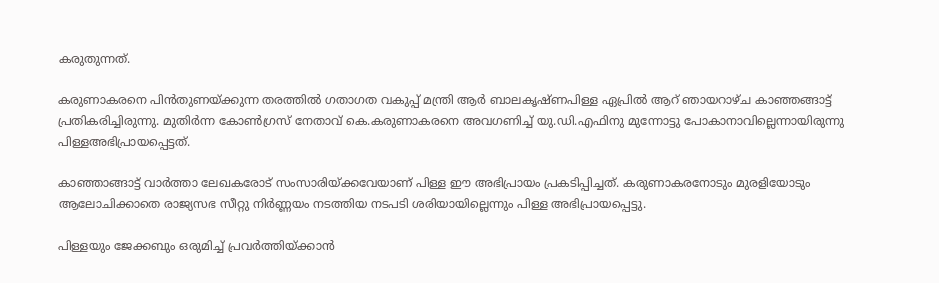കരുതുന്നത്.

കരുണാകരനെ പിന്‍തുണയ്ക്കുന്ന തരത്തില്‍ ഗതാഗത വകുപ്പ് മന്ത്രി ആര്‍ ബാലകൃഷ്ണപിള്ള ഏപ്രില്‍ ആറ് ഞായറാഴ്ച കാഞ്ഞങ്ങാട്ട് പ്രതികരിച്ചിരുന്നു. മുതിര്‍ന്ന കോണ്‍ഗ്രസ് നേതാവ് കെ.കരുണാകരനെ അവഗണിച്ച് യു.ഡി.എഫിനു മുന്നോട്ടു പോകാനാവില്ലെന്നായിരുന്നു പിള്ളഅഭിപ്രായപ്പെട്ടത്.

കാഞ്ഞാങ്ങാട്ട് വാര്‍ത്താ ലേഖകരോട് സംസാരിയ്ക്കവേയാണ് പിള്ള ഈ അഭിപ്രായം പ്രകടിപ്പിച്ചത്. കരുണാകരനോടും മുരളിയോടും ആലോചിക്കാതെ രാജ്യസഭ സീറ്റു നിര്‍ണ്ണയം നടത്തിയ നടപടി ശരിയായില്ലെന്നും പിള്ള അഭിപ്രായപ്പെട്ടു.

പിള്ളയും ജേക്കബും ഒരുമിച്ച് പ്രവര്‍ത്തിയ്ക്കാന്‍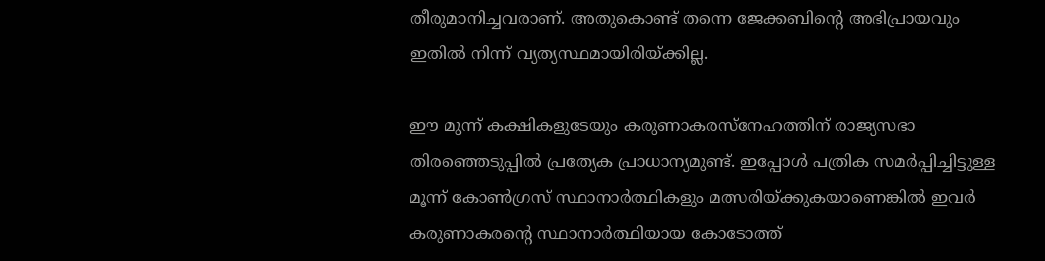തീരുമാനിച്ചവരാണ്. അതുകൊണ്ട് തന്നെ ജേക്കബിന്റെ അഭിപ്രായവും ഇതില്‍ നിന്ന് വ്യത്യസ്ഥമായിരിയ്ക്കില്ല.

ഈ മുന്ന് കക്ഷികളുടേയും കരുണാകരസ്നേഹത്തിന് രാജ്യസഭാ തിരഞ്ഞെടുപ്പില്‍ പ്രത്യേക പ്രാധാന്യമുണ്ട്. ഇപ്പോള്‍ പത്രിക സമര്‍പ്പിച്ചിട്ടുള്ള മൂന്ന് കോണ്‍ഗ്രസ് സ്ഥാനാര്‍ത്ഥികളും മത്സരിയ്ക്കുകയാണെങ്കില്‍ ഇവര്‍ കരുണാകരന്റെ സ്ഥാനാര്‍ത്ഥിയായ കോടോത്ത്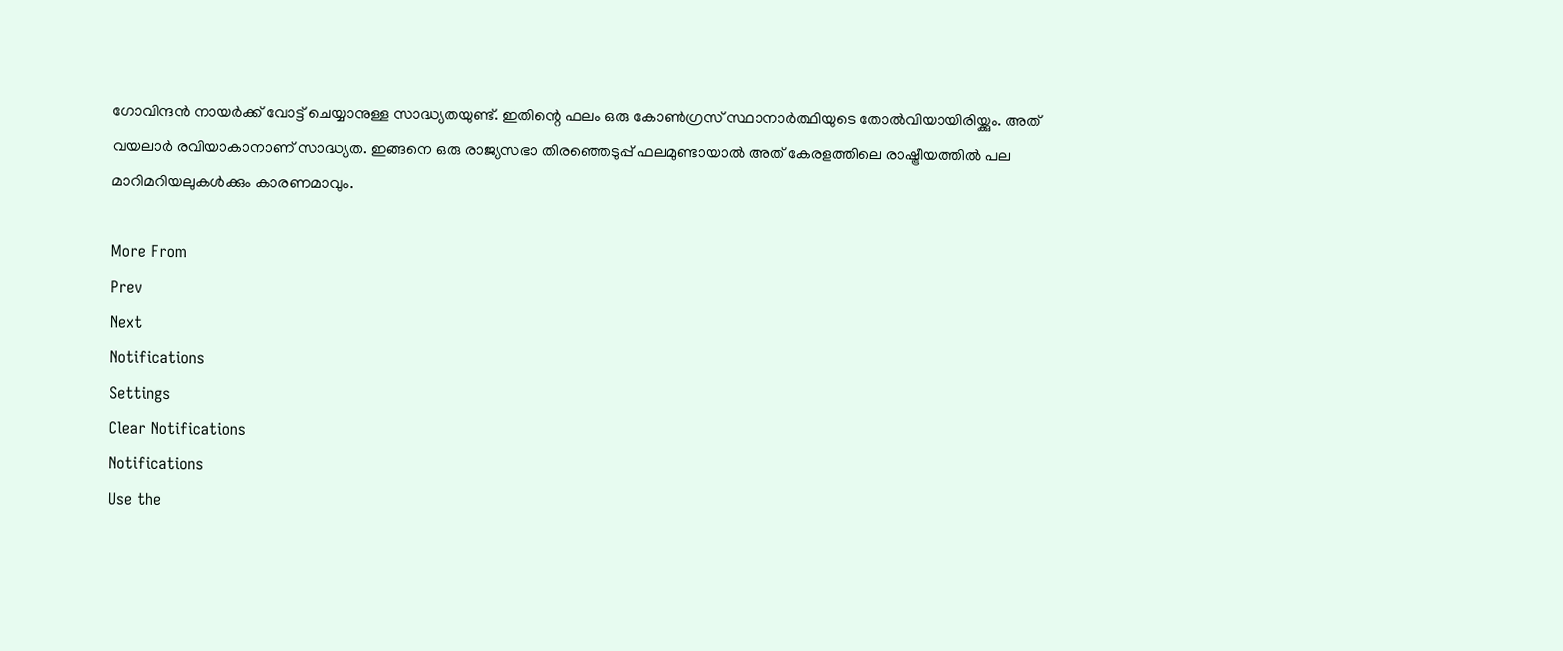ഗോവിന്ദന്‍ നായര്‍ക്ക് വോട്ട് ചെയ്യാനുള്ള സാദ്ധ്യതയുണ്ട്. ഇതിന്റെ ഫലം ഒരു കോണ്‍ഗ്രസ് സ്ഥാനാര്‍ത്ഥിയുടെ തോല്‍വിയായിരിയ്ക്കും. അത് വയലാര്‍ രവിയാകാനാണ് സാദ്ധ്യത. ഇങ്ങനെ ഒരു രാജ്യസഭാ തിരഞ്ഞെടുപ്പ് ഫലമുണ്ടായാല്‍ അത് കേരളത്തിലെ രാഷ്ട്രീയത്തില്‍ പല മാറിമറിയലുകള്‍ക്കും കാരണമാവും.

More From
Prev
Next
Notifications
Settings
Clear Notifications
Notifications
Use the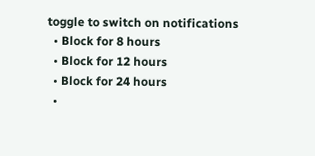toggle to switch on notifications
  • Block for 8 hours
  • Block for 12 hours
  • Block for 24 hours
  •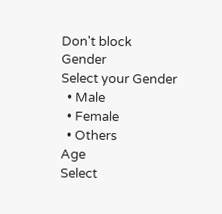Don't block
Gender
Select your Gender
  • Male
  • Female
  • Others
Age
Select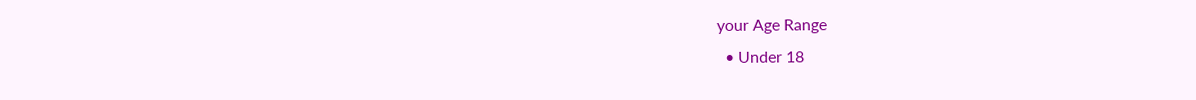your Age Range
  • Under 18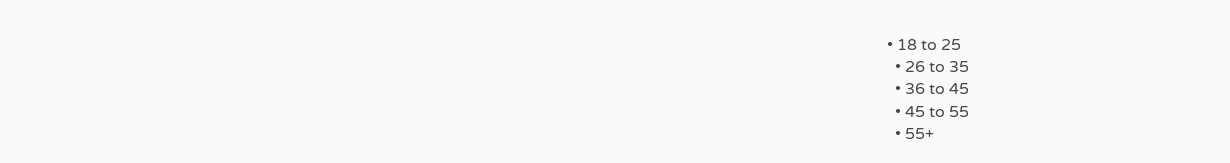• 18 to 25
  • 26 to 35
  • 36 to 45
  • 45 to 55
  • 55+